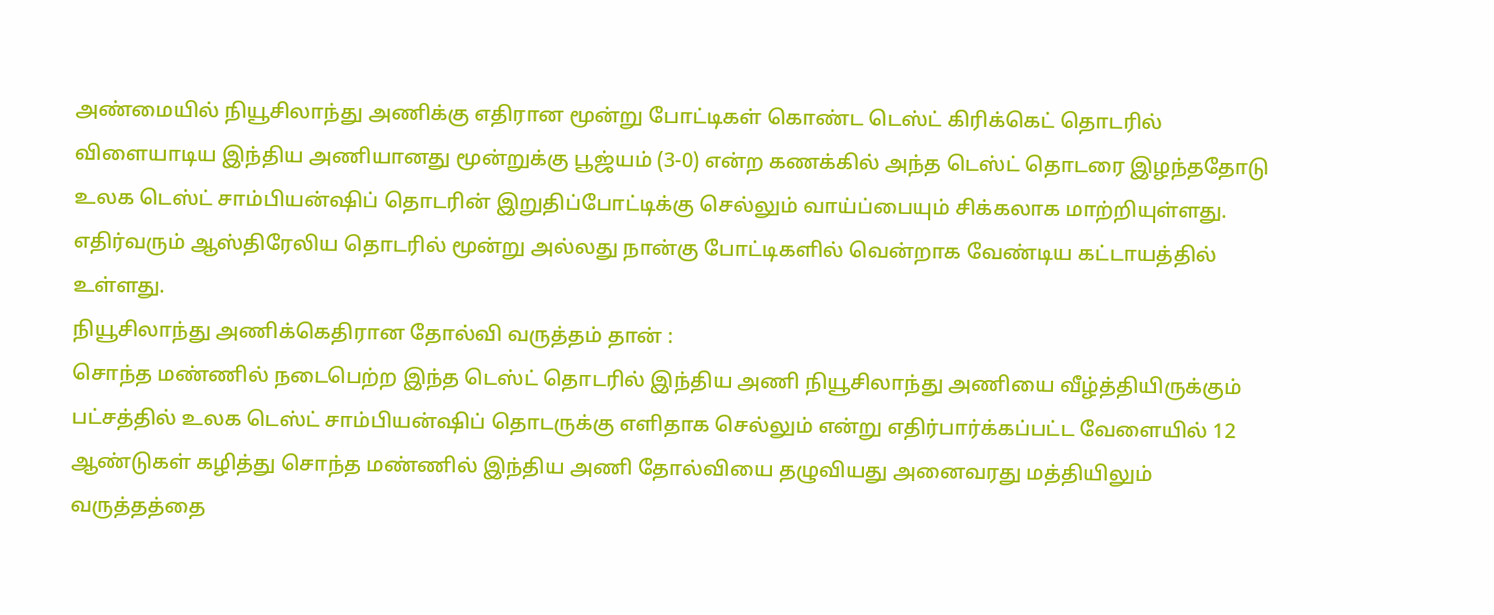அண்மையில் நியூசிலாந்து அணிக்கு எதிரான மூன்று போட்டிகள் கொண்ட டெஸ்ட் கிரிக்கெட் தொடரில் விளையாடிய இந்திய அணியானது மூன்றுக்கு பூஜ்யம் (3-0) என்ற கணக்கில் அந்த டெஸ்ட் தொடரை இழந்ததோடு உலக டெஸ்ட் சாம்பியன்ஷிப் தொடரின் இறுதிப்போட்டிக்கு செல்லும் வாய்ப்பையும் சிக்கலாக மாற்றியுள்ளது. எதிர்வரும் ஆஸ்திரேலிய தொடரில் மூன்று அல்லது நான்கு போட்டிகளில் வென்றாக வேண்டிய கட்டாயத்தில் உள்ளது.
நியூசிலாந்து அணிக்கெதிரான தோல்வி வருத்தம் தான் :
சொந்த மண்ணில் நடைபெற்ற இந்த டெஸ்ட் தொடரில் இந்திய அணி நியூசிலாந்து அணியை வீழ்த்தியிருக்கும் பட்சத்தில் உலக டெஸ்ட் சாம்பியன்ஷிப் தொடருக்கு எளிதாக செல்லும் என்று எதிர்பார்க்கப்பட்ட வேளையில் 12 ஆண்டுகள் கழித்து சொந்த மண்ணில் இந்திய அணி தோல்வியை தழுவியது அனைவரது மத்தியிலும் வருத்தத்தை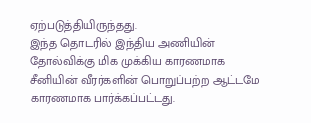ஏற்படுத்தியிருந்தது.
இந்த தொடரில் இந்திய அணியின் தோல்விக்கு மிக முக்கிய காரணமாக சீனியின் வீரர்களின் பொறுப்பற்ற ஆட்டமே காரணமாக பார்க்கப்பட்டது.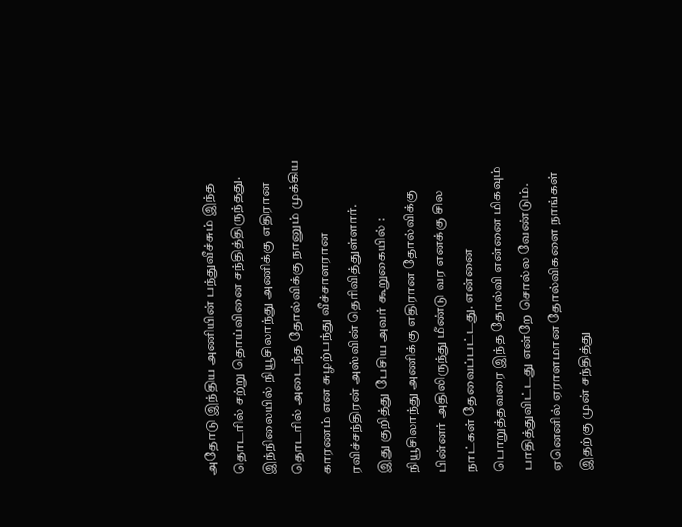அதோடு இந்திய அணியின் பந்துவீச்சும் இந்த தொடரில் சற்று தொய்வினை சந்தித்திருந்தது. இந்நிலையில் நியூசிலாந்து அணிக்கு எதிரான தொடரில் அடைந்த தோல்விக்கு நானும் முக்கிய காரணம் என சுழற்பந்து வீச்சாளரான ரவிச்சந்திரன் அஸ்வின் தெரிவித்துள்ளார்.
இது குறித்து பேசிய அவர் கூறுகையில் : நியூசிலாந்து அணிக்கு எதிரான தோல்விக்கு பின்னர் அதிலிருந்து மீண்டு வர எனக்கு சில நாட்கள் தேவைப்பட்டது. என்னை பொறுத்தவரை இந்த தோல்வி என்னை மிகவும் பாதித்துவிட்டது என்றே சொல்ல வேண்டும். ஏனெனில் ஏராளமான தோல்விகளை நாங்கள் இதற்கு முன் சந்தித்து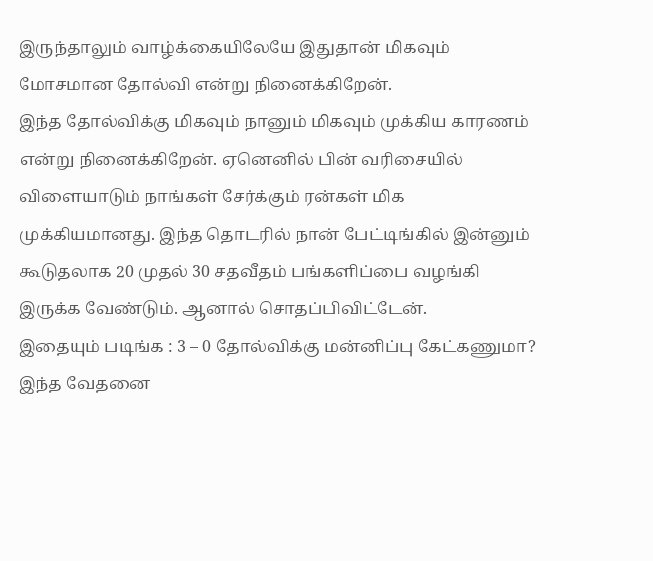இருந்தாலும் வாழ்க்கையிலேயே இதுதான் மிகவும் மோசமான தோல்வி என்று நினைக்கிறேன்.
இந்த தோல்விக்கு மிகவும் நானும் மிகவும் முக்கிய காரணம் என்று நினைக்கிறேன். ஏனெனில் பின் வரிசையில் விளையாடும் நாங்கள் சேர்க்கும் ரன்கள் மிக முக்கியமானது. இந்த தொடரில் நான் பேட்டிங்கில் இன்னும் கூடுதலாக 20 முதல் 30 சதவீதம் பங்களிப்பை வழங்கி இருக்க வேண்டும். ஆனால் சொதப்பிவிட்டேன்.
இதையும் படிங்க : 3 – 0 தோல்விக்கு மன்னிப்பு கேட்கணுமா? இந்த வேதனை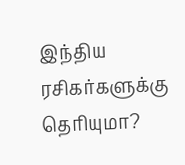இந்திய ரசிகர்களுக்கு தெரியுமா?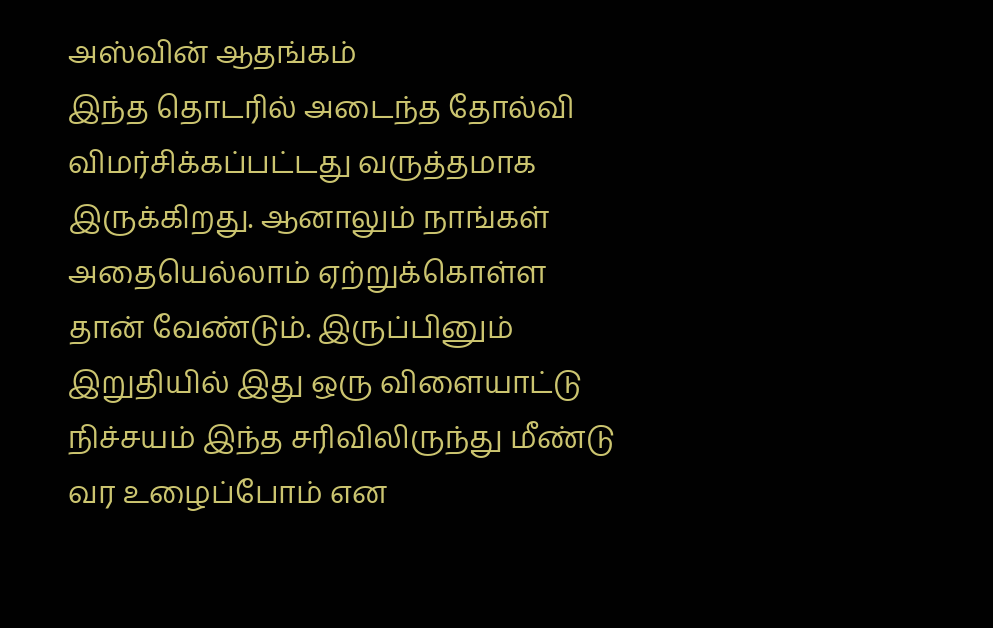அஸ்வின் ஆதங்கம்
இந்த தொடரில் அடைந்த தோல்வி விமர்சிக்கப்பட்டது வருத்தமாக இருக்கிறது. ஆனாலும் நாங்கள் அதையெல்லாம் ஏற்றுக்கொள்ள தான் வேண்டும். இருப்பினும் இறுதியில் இது ஒரு விளையாட்டு நிச்சயம் இந்த சரிவிலிருந்து மீண்டு வர உழைப்போம் என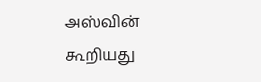அஸ்வின் கூறியது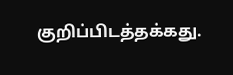குறிப்பிடத்தக்கது.